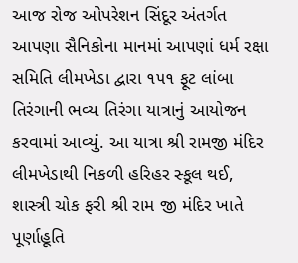આજ રોજ ઓપરેશન સિંદૂર અંતર્ગત આપણા સૈનિકોના માનમાં આપણાં ધર્મ રક્ષા સમિતિ લીમખેડા દ્વારા ૧૫૧ ફૂટ લાંબા તિરંગાની ભવ્ય તિરંગા યાત્રાનું આયોજન કરવામાં આવ્યું. આ યાત્રા શ્રી રામજી મંદિર લીમખેડાથી નિકળી હરિહર સ્કૂલ થઈ, શાસ્ત્રી ચોક ફરી શ્રી રામ જી મંદિર ખાતે પૂર્ણાહૂતિ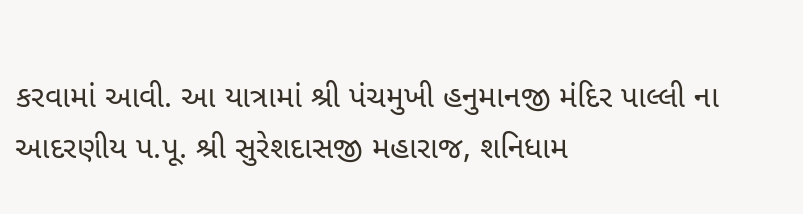કરવામાં આવી. આ યાત્રામાં શ્રી પંચમુખી હનુમાનજી મંદિર પાલ્લી ના આદરણીય પ.પૂ. શ્રી સુરેશદાસજી મહારાજ, શનિધામ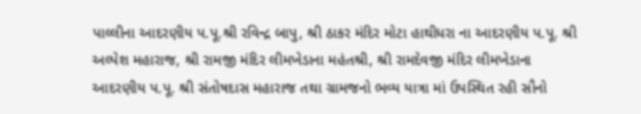પાલ્લીના આદરણીય પ.પૂ.શ્રી રવિન્દ્ર બાપુ, શ્રી ઠાકર મંદિર મોટા હાથીધરા ના આદરણીય પ.પૂ. શ્રી અલ્પેશ મહારાજ, શ્રી રામજી મંદિર લીમખેડાના મહંતશ્રી, શ્રી રામદેવજી મંદિર લીમખેડાના આદરણીય પ.પૂ. શ્રી સંતોષદાસ મહારાજ તથા ગ્રામજનો ભવ્ય યાત્રા માં ઉપસ્થિત રહી સૌનો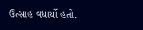ઉત્સાહ વધાર્યો હતો.